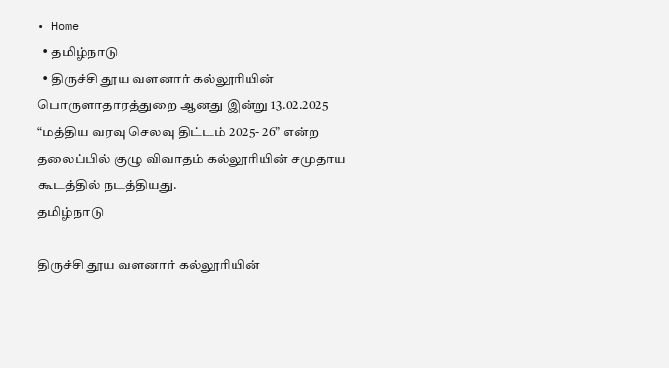• Home
  • தமிழ்நாடு
  • திருச்சி தூய வளனார் கல்லூரியின் பொருளாதாரத்துறை ஆனது இன்று 13.02.2025 “மத்திய வரவு செலவு திட்டம் 2025- 26” என்ற தலைப்பில் குழு விவாதம் கல்லூரியின் சமுதாய கூடத்தில் நடத்தியது.
தமிழ்நாடு

திருச்சி தூய வளனார் கல்லூரியின்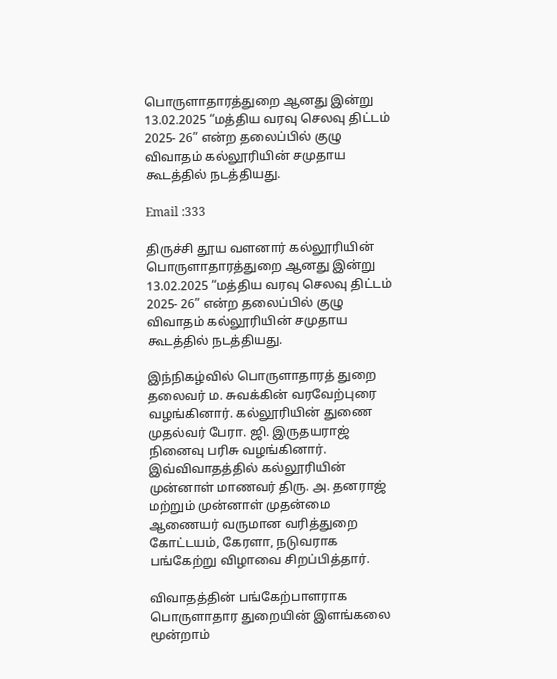பொருளாதாரத்துறை ஆனது இன்று 13.02.2025 “மத்திய வரவு செலவு திட்டம் 2025- 26” என்ற தலைப்பில் குழு விவாதம் கல்லூரியின் சமுதாய கூடத்தில் நடத்தியது.

Email :333

திருச்சி தூய வளனார் கல்லூரியின் பொருளாதாரத்துறை ஆனது இன்று 13.02.2025 “மத்திய வரவு செலவு திட்டம் 2025- 26” என்ற தலைப்பில் குழு விவாதம் கல்லூரியின் சமுதாய கூடத்தில் நடத்தியது.

இந்நிகழ்வில் பொருளாதாரத் துறை தலைவர் ம. சுவக்கின் வரவேற்புரை வழங்கினார். கல்லூரியின் துணை முதல்வர் பேரா. ஜி. இருதயராஜ் நினைவு பரிசு வழங்கினார். இவ்விவாதத்தில் கல்லூரியின் முன்னாள் மாணவர் திரு. அ. தனராஜ் மற்றும் முன்னாள் முதன்மை ஆணையர் வருமான வரித்துறை கோட்டயம், கேரளா, நடுவராக பங்கேற்று விழாவை சிறப்பித்தார்.

விவாதத்தின் பங்கேற்பாளராக பொருளாதார துறையின் இளங்கலை மூன்றாம்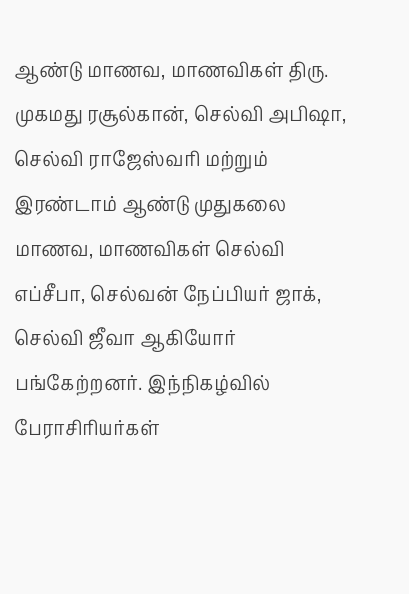ஆண்டு மாணவ, மாணவிகள் திரு. முகமது ரசூல்கான், செல்வி அபிஷா, செல்வி ராஜேஸ்வரி மற்றும் இரண்டாம் ஆண்டு முதுகலை மாணவ, மாணவிகள் செல்வி எப்சீபா, செல்வன் நேப்பியர் ஜாக், செல்வி ஜீவா ஆகியோர் பங்கேற்றனர். இந்நிகழ்வில் பேராசிரியர்கள்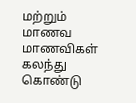மற்றும் மாணவ மாணவிகள் கலந்து கொண்டு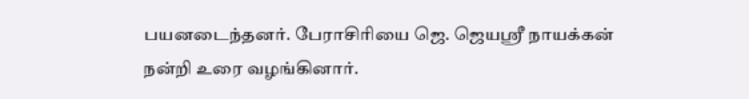பயனடைந்தனர். பேராசிரியை ஜெ. ஜெயஸ்ரீ நாயக்கன் நன்றி உரை வழங்கினார்.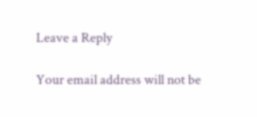Leave a Reply

Your email address will not be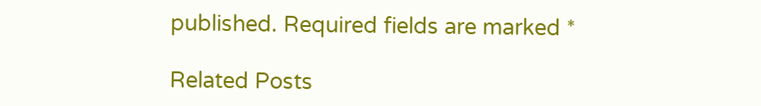published. Required fields are marked *

Related Posts